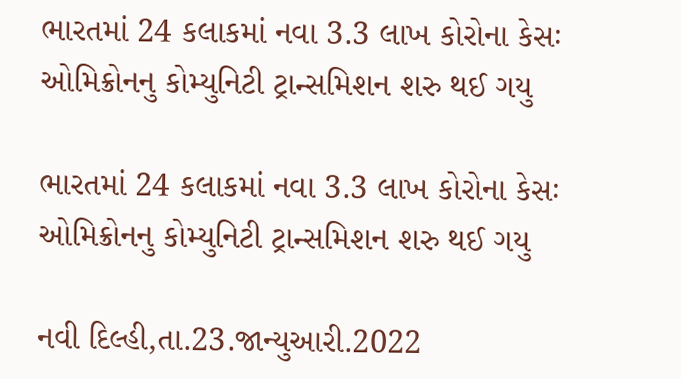ભારતમાં 24 કલાકમાં નવા 3.3 લાખ કોરોના કેસઃ ઓમિક્રોનનુ કોમ્યુનિટી ટ્રાન્સમિશન શરુ થઈ ગયુ

ભારતમાં 24 કલાકમાં નવા 3.3 લાખ કોરોના કેસઃ ઓમિક્રોનનુ કોમ્યુનિટી ટ્રાન્સમિશન શરુ થઈ ગયુ

નવી દિલ્હી,તા.23.જાન્યુઆરી.2022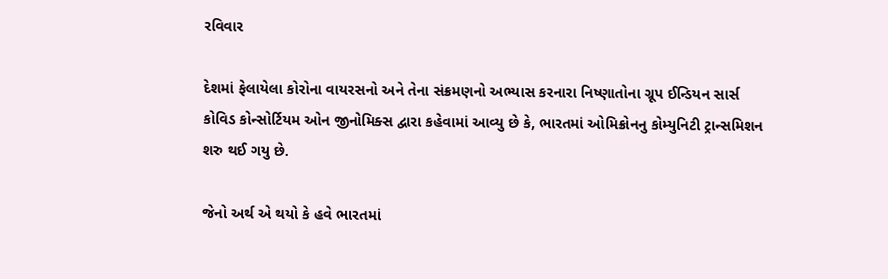રવિવાર

દેશમાં ફેલાયેલા કોરોના વાયરસનો અને તેના સંક્રમણનો અભ્યાસ કરનારા નિષ્ણાતોના ગ્રૂપ ઈન્ડિયન સાર્સ કોવિડ કોન્સોર્ટિયમ ઓન જીનોમિક્સ દ્વારા કહેવામાં આવ્યુ છે કે, ભારતમાં ઓમિક્રોનનુ કોમ્યુનિટી ટ્રાન્સમિશન શરુ થઈ ગયુ છે.

જેનો અર્થ એ થયો કે હવે ભારતમાં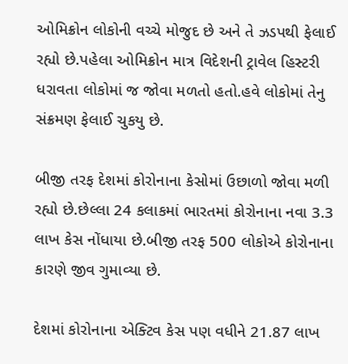ઓમિક્રોન લોકોની વચ્ચે મોજુદ છે અને તે ઝડપથી ફેલાઈ રહ્યો છે.પહેલા ઓમિક્રોન માત્ર વિદેશની ટ્રાવેલ હિસ્ટરી ધરાવતા લોકોમાં જ જોવા મળતો હતો.હવે લોકોમાં તેનુ સંક્રમણ ફેલાઈ ચુકયુ છે.

બીજી તરફ દેશમાં કોરોનાના કેસોમાં ઉછાળો જોવા મળી રહ્યો છે.છેલ્લા 24 કલાકમાં ભારતમાં કોરોનાના નવા 3.3 લાખ કેસ નોંધાયા છે.બીજી તરફ 500 લોકોએ કોરોનાના કારણે જીવ ગુમાવ્યા છે.

દેશમાં કોરોનાના એક્ટિવ કેસ પણ વધીને 21.87 લાખ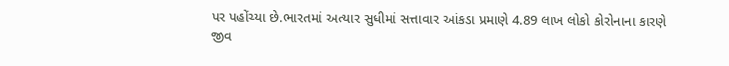પર પહોંચ્યા છે.ભારતમાં અત્યાર સુધીમાં સત્તાવાર આંકડા પ્રમાણે 4.89 લાખ લોકો કોરોનાના કારણે જીવ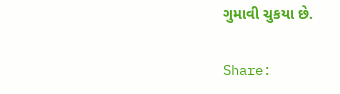ગુમાવી ચુકયા છે.

Share: